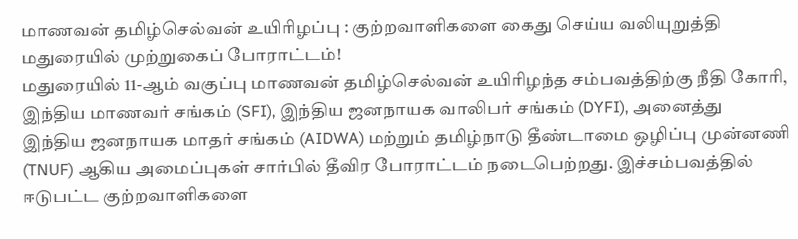மாணவன் தமிழ்செல்வன் உயிரிழப்பு : குற்றவாளிகளை கைது செய்ய வலியுறுத்தி மதுரையில் முற்றுகைப் போராட்டம்!
மதுரையில் 11-ஆம் வகுப்பு மாணவன் தமிழ்செல்வன் உயிரிழந்த சம்பவத்திற்கு நீதி கோரி, இந்திய மாணவர் சங்கம் (SFI), இந்திய ஜனநாயக வாலிபர் சங்கம் (DYFI), அனைத்து இந்திய ஜனநாயக மாதர் சங்கம் (AIDWA) மற்றும் தமிழ்நாடு தீண்டாமை ஒழிப்பு முன்னணி (TNUF) ஆகிய அமைப்புகள் சார்பில் தீவிர போராட்டம் நடைபெற்றது. இச்சம்பவத்தில் ஈடுபட்ட குற்றவாளிகளை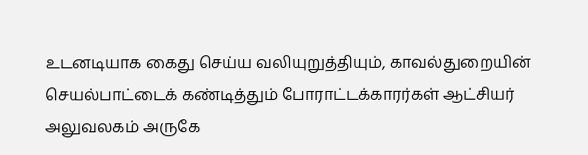உடனடியாக கைது செய்ய வலியுறுத்தியும், காவல்துறையின் செயல்பாட்டைக் கண்டித்தும் போராட்டக்காரர்கள் ஆட்சியர் அலுவலகம் அருகே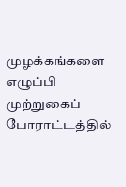முழக்கங்களை எழுப்பி முற்றுகைப் போராட்டத்தில்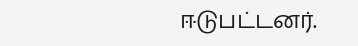ஈடுபட்டனர்.